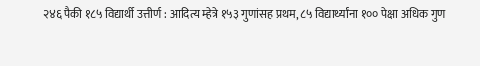२४६ पैकी १८५ विद्यार्थी उत्तीर्ण : आदित्य म्हेत्रे १५३ गुणांसह प्रथम, ८५ विद्यार्थ्यांना १०० पेक्षा अधिक गुण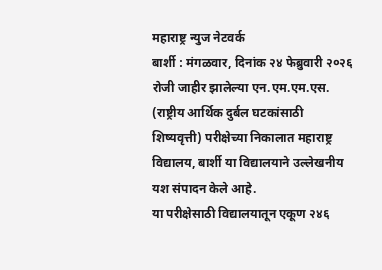महाराष्ट्र न्युज नेटवर्क
बार्शी : मंगळवार, दिनांक २४ फेब्रुवारी २०२६ रोजी जाहीर झालेल्या एन.एम.एम.एस. (राष्ट्रीय आर्थिक दुर्बल घटकांसाठी शिष्यवृत्ती) परीक्षेच्या निकालात महाराष्ट्र विद्यालय, बार्शी या विद्यालयाने उल्लेखनीय यश संपादन केले आहे.
या परीक्षेसाठी विद्यालयातून एकूण २४६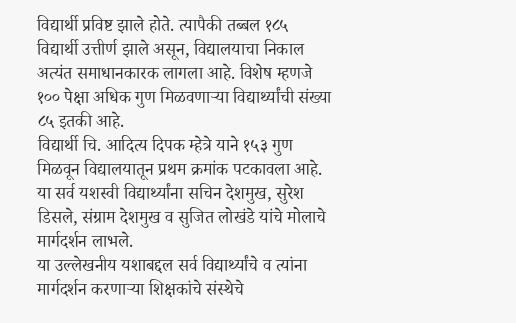विद्यार्थी प्रविष्ट झाले होते. त्यापैकी तब्बल १८५ विद्यार्थी उत्तीर्ण झाले असून, विद्यालयाचा निकाल अत्यंत समाधानकारक लागला आहे. विशेष म्हणजे १०० पेक्षा अधिक गुण मिळवणाऱ्या विद्यार्थ्यांची संख्या ८५ इतकी आहे.
विद्यार्थी चि. आदित्य दिपक म्हेत्रे याने १५३ गुण मिळवून विद्यालयातून प्रथम क्रमांक पटकावला आहे. या सर्व यशस्वी विद्यार्थ्यांना सचिन देशमुख, सुरेश डिसले, संग्राम देशमुख व सुजित लोखंडे यांचे मोलाचे मार्गदर्शन लाभले.
या उल्लेखनीय यशाबद्दल सर्व विद्यार्थ्यांचे व त्यांना मार्गदर्शन करणाऱ्या शिक्षकांचे संस्थेचे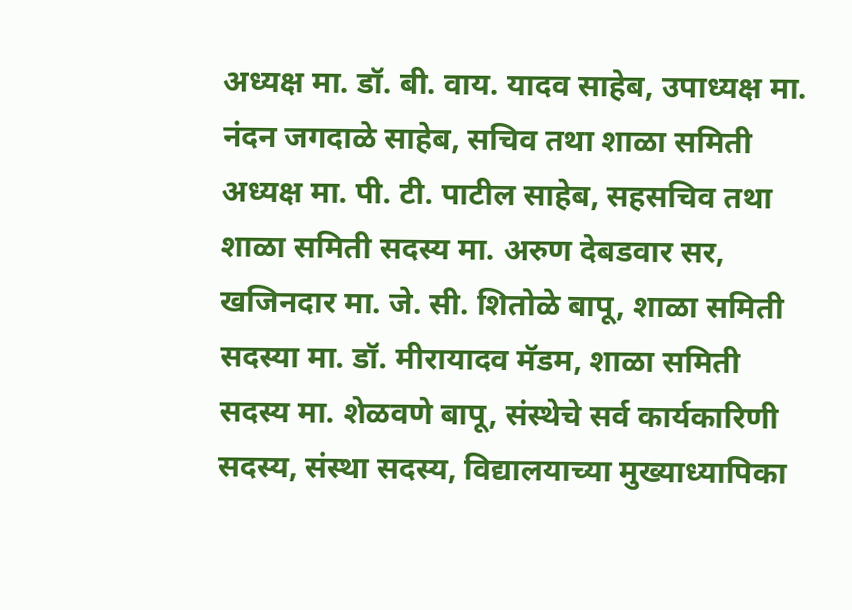अध्यक्ष मा. डॉ. बी. वाय. यादव साहेब, उपाध्यक्ष मा. नंदन जगदाळे साहेब, सचिव तथा शाळा समिती अध्यक्ष मा. पी. टी. पाटील साहेब, सहसचिव तथा शाळा समिती सदस्य मा. अरुण देबडवार सर, खजिनदार मा. जे. सी. शितोळे बापू, शाळा समिती सदस्या मा. डॉ. मीरायादव मॅडम, शाळा समिती सदस्य मा. शेळवणे बापू, संस्थेचे सर्व कार्यकारिणी सदस्य, संस्था सदस्य, विद्यालयाच्या मुख्याध्यापिका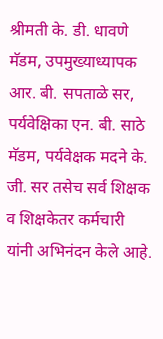श्रीमती के. डी. धावणे मॅडम, उपमुख्याध्यापक आर. बी. सपताळे सर, पर्यवेक्षिका एन. बी. साठे मॅडम, पर्यवेक्षक मदने के. जी. सर तसेच सर्व शिक्षक व शिक्षकेतर कर्मचारी यांनी अभिनंदन केले आहे.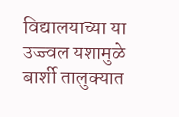विद्यालयाच्या या उज्ज्वल यशामुळे बार्शी तालुक्यात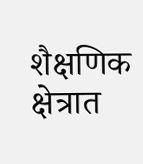शैक्षणिक क्षेत्रात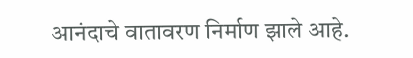आनंदाचे वातावरण निर्माण झाले आहे.